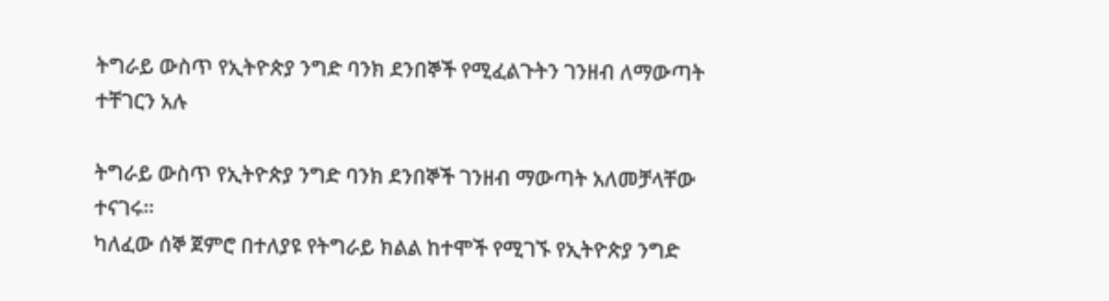ትግራይ ውስጥ የኢትዮጵያ ንግድ ባንክ ደንበኞች የሚፈልጉትን ገንዘብ ለማውጣት ተቸገርን አሉ

ትግራይ ውስጥ የኢትዮጵያ ንግድ ባንክ ደንበኞች ገንዘብ ማውጣት አለመቻላቸው ተናገሩ።
ካለፈው ሰኞ ጀምሮ በተለያዩ የትግራይ ክልል ከተሞች የሚገኙ የኢትዮጵያ ንግድ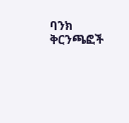ባንክ ቅርንጫፎች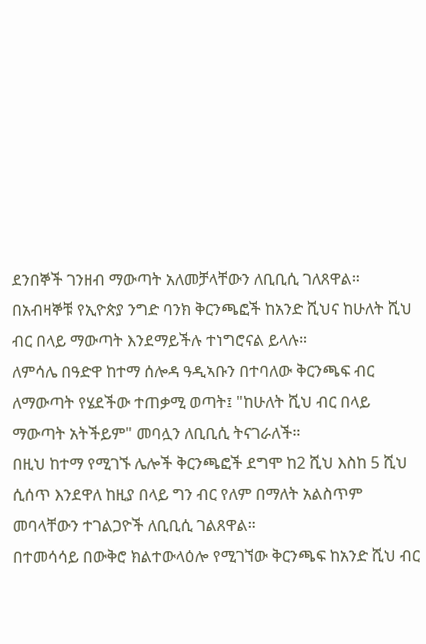ደንበኞች ገንዘብ ማውጣት አለመቻላቸውን ለቢቢሲ ገለጸዋል።
በአብዛኞቹ የኢዮጵያ ንግድ ባንክ ቅርንጫፎች ከአንድ ሺህና ከሁለት ሺህ ብር በላይ ማውጣት እንደማይችሉ ተነግሮናል ይላሉ።
ለምሳሌ በዓድዋ ከተማ ሰሎዳ ዓዲኣቡን በተባለው ቅርንጫፍ ብር ለማውጣት የሄደችው ተጠቃሚ ወጣት፤ "ከሁለት ሺህ ብር በላይ ማውጣት አትችይም" መባሏን ለቢቢሲ ትናገራለች።
በዚህ ከተማ የሚገኙ ሌሎች ቅርንጫፎች ደግሞ ከ2 ሺህ እስከ 5 ሺህ ሲሰጥ እንደዋለ ከዚያ በላይ ግን ብር የለም በማለት አልስጥም መባላቸውን ተገልጋዮች ለቢቢሲ ገልጸዋል።
በተመሳሳይ በውቅሮ ክልተውላዕሎ የሚገኘው ቅርንጫፍ ከአንድ ሺህ ብር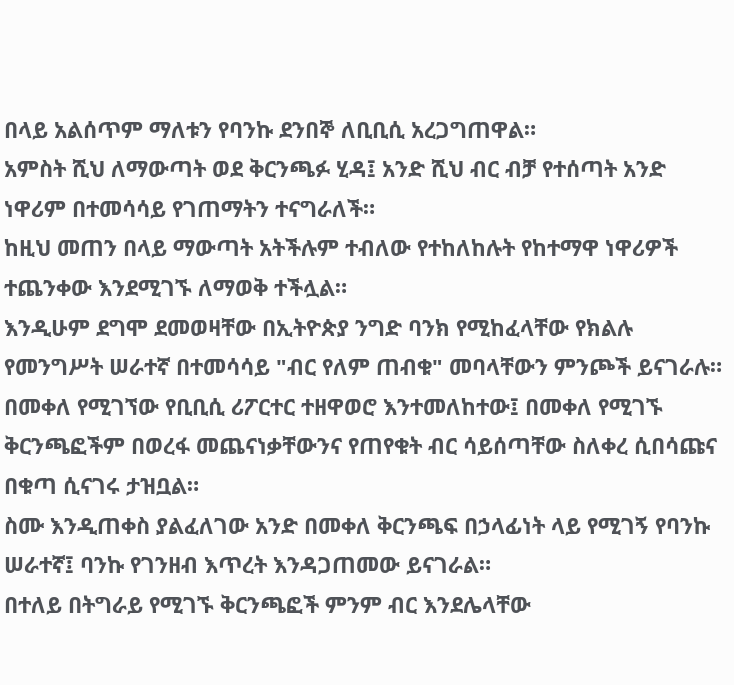በላይ አልሰጥም ማለቱን የባንኩ ደንበኞ ለቢቢሲ አረጋግጠዋል።
አምስት ሺህ ለማውጣት ወደ ቅርንጫፉ ሂዳ፤ አንድ ሺህ ብር ብቻ የተሰጣት አንድ ነዋሪም በተመሳሳይ የገጠማትን ተናግራለች።
ከዚህ መጠን በላይ ማውጣት አትችሉም ተብለው የተከለከሉት የከተማዋ ነዋሪዎች ተጨንቀው እንደሚገኙ ለማወቅ ተችሏል።
እንዲሁም ደግሞ ደመወዛቸው በኢትዮጵያ ንግድ ባንክ የሚከፈላቸው የክልሉ የመንግሥት ሠራተኛ በተመሳሳይ "ብር የለም ጠብቁ" መባላቸውን ምንጮች ይናገራሉ።
በመቀለ የሚገኘው የቢቢሲ ሪፖርተር ተዘዋወሮ እንተመለከተው፤ በመቀለ የሚገኙ ቅርንጫፎችም በወረፋ መጨናነቃቸውንና የጠየቁት ብር ሳይሰጣቸው ስለቀረ ሲበሳጩና በቁጣ ሲናገሩ ታዝቧል።
ስሙ እንዲጠቀስ ያልፈለገው አንድ በመቀለ ቅርንጫፍ በኃላፊነት ላይ የሚገኝ የባንኩ ሠራተኛ፤ ባንኩ የገንዘብ እጥረት እንዳጋጠመው ይናገራል።
በተለይ በትግራይ የሚገኙ ቅርንጫፎች ምንም ብር እንደሌላቸው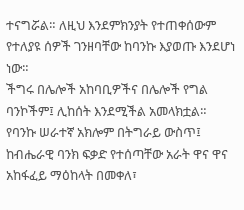ተናግሯል። ለዚህ እንደምክንያት የተጠቀሰውም የተለያዩ ሰዎች ገንዘባቸው ከባንኩ እያወጡ እንደሆነ ነው።
ችግሩ በሌሎች አከባቢዎችና በሌሎች የግል ባንኮችም፤ ሊከሰት እንደሚችል አመላክቷል።
የባንኩ ሠራተኛ አክሎም በትግራይ ውስጥ፤ ከብሔራዊ ባንክ ፍቃድ የተሰጣቸው አራት ዋና ዋና አከፋፈይ ማዕከላት በመቀለ፣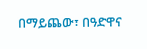በማይጨው፣ በዓድዋና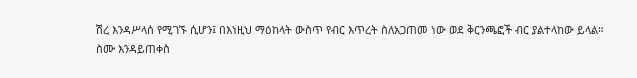ሽረ እንዳሥላሰ የሚገኙ ሲሆን፤ በእነዚህ ማዕከላት ውስጥ የብር እጥረት ስለአጋጠመ ነው ወደ ቅርንጫፎች ብር ያልተላከው ይላል።
ስሙ እንዳይጠቀስ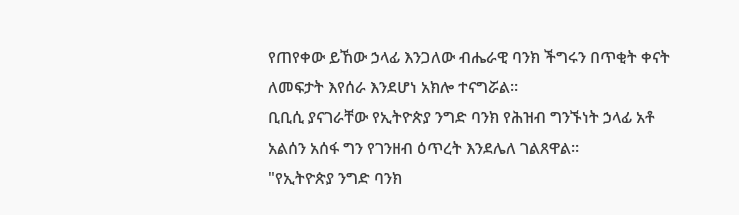የጠየቀው ይኸው ኃላፊ እንጋለው ብሔራዊ ባንክ ችግሩን በጥቂት ቀናት ለመፍታት እየሰራ እንደሆነ አክሎ ተናግሯል።
ቢቢሲ ያናገራቸው የኢትዮጵያ ንግድ ባንክ የሕዝብ ግንኙነት ኃላፊ አቶ አልሰን አሰፋ ግን የገንዘብ ዕጥረት እንደሌለ ገልጸዋል።
"የኢትዮጵያ ንግድ ባንክ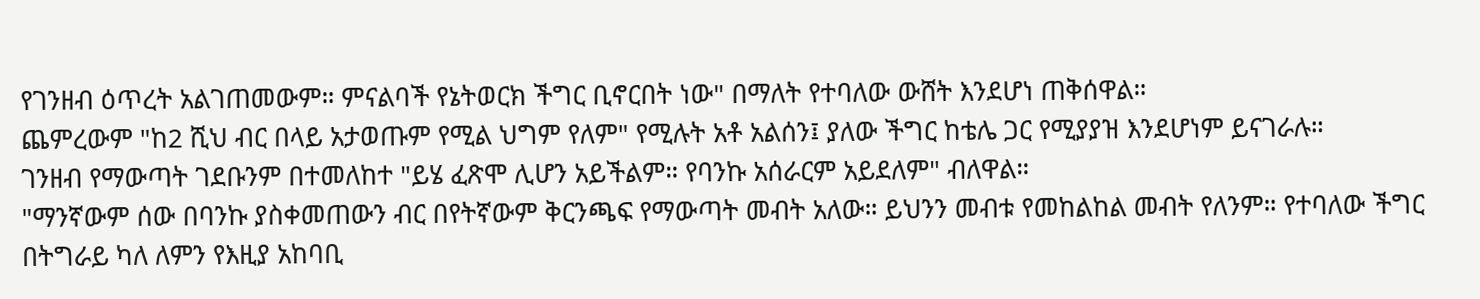የገንዘብ ዕጥረት አልገጠመውም። ምናልባች የኔትወርክ ችግር ቢኖርበት ነው" በማለት የተባለው ውሸት እንደሆነ ጠቅሰዋል።
ጨምረውም "ከ2 ሺህ ብር በላይ አታወጡም የሚል ህግም የለም" የሚሉት አቶ አልሰን፤ ያለው ችግር ከቴሌ ጋር የሚያያዝ እንደሆነም ይናገራሉ።
ገንዘብ የማውጣት ገደቡንም በተመለከተ "ይሄ ፈጽሞ ሊሆን አይችልም። የባንኩ አሰራርም አይደለም" ብለዋል።
"ማንኛውም ሰው በባንኩ ያስቀመጠውን ብር በየትኛውም ቅርንጫፍ የማውጣት መብት አለው። ይህንን መብቱ የመከልከል መብት የለንም። የተባለው ችግር በትግራይ ካለ ለምን የእዚያ አከባቢ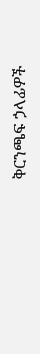ቅርንጫፍ ኃላፊዎች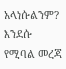አላነሱልንም? እንደሱ የሚባል መረጃ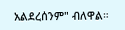አልደረሰንም" ብለዋል።